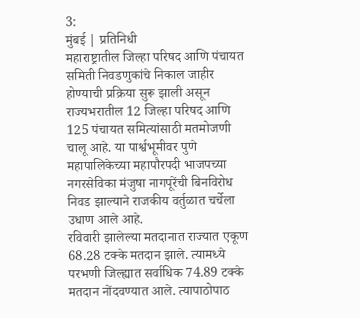3:
मुंबई | प्रतिनिधी
महाराष्ट्रातील जिल्हा परिषद आणि पंचायत समिती निवडणुकांचे निकाल जाहीर होण्याची प्रक्रिया सुरू झाली असून राज्यभरातील 12 जिल्हा परिषद आणि 125 पंचायत समित्यांसाठी मतमोजणी चालू आहे. या पार्श्वभूमीवर पुणे महापालिकेच्या महापौरपदी भाजपच्या नगरसेविका मंजुषा नागपूरेंची बिनविरोध निवड झाल्याने राजकीय वर्तुळात चर्चेला उधाण आले आहे.
रविवारी झालेल्या मतदानात राज्यात एकूण 68.28 टक्के मतदान झाले. त्यामध्ये परभणी जिल्ह्यात सर्वाधिक 74.89 टक्के मतदान नोंदवण्यात आले. त्यापाठोपाठ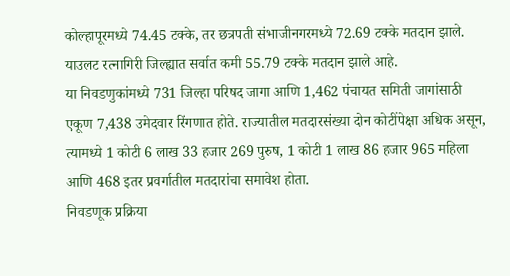कोल्हापूरमध्ये 74.45 टक्के, तर छत्रपती संभाजीनगरमध्ये 72.69 टक्के मतदान झाले. याउलट रत्नागिरी जिल्ह्यात सर्वात कमी 55.79 टक्के मतदान झाले आहे.
या निवडणुकांमध्ये 731 जिल्हा परिषद जागा आणि 1,462 पंचायत समिती जागांसाठी एकूण 7,438 उमेदवार रिंगणात होते. राज्यातील मतदारसंख्या दोन कोटींपेक्षा अधिक असून, त्यामध्ये 1 कोटी 6 लाख 33 हजार 269 पुरुष, 1 कोटी 1 लाख 86 हजार 965 महिला आणि 468 इतर प्रवर्गातील मतदारांचा समावेश होता.
निवडणूक प्रक्रिया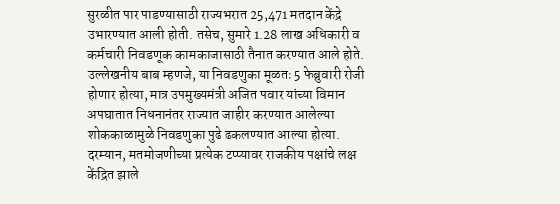सुरळीत पार पाडण्यासाठी राज्यभरात 25,471 मतदान केंद्रे उभारण्यात आली होती. तसेच, सुमारे 1.28 लाख अधिकारी व कर्मचारी निवडणूक कामकाजासाठी तैनात करण्यात आले होते.
उल्लेखनीय बाब म्हणजे, या निवडणुका मूळतः 5 फेब्रुवारी रोजी होणार होत्या, मात्र उपमुख्यमंत्री अजित पवार यांच्या विमान अपघातात निधनानंतर राज्यात जाहीर करण्यात आलेल्या शोककाळामुळे निवडणुका पुढे ढकलण्यात आल्या होत्या.
दरम्यान, मतमोजणीच्या प्रत्येक टप्प्यावर राजकीय पक्षांचे लक्ष केंद्रित झाले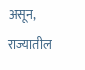असून, राज्यातील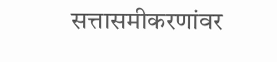सत्तासमीकरणांवर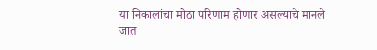या निकालांचा मोठा परिणाम होणार असल्याचे मानले जात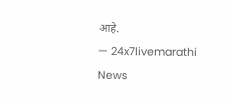आहे.
— 24x7livemarathi News